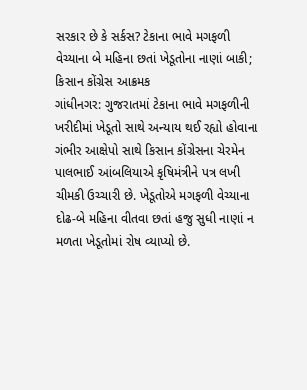સરકાર છે કે સર્કસ? ટેકાના ભાવે મગફળી વેચ્યાના બે મહિના છતાં ખેડૂતોના નાણાં બાકી; કિસાન કોંગ્રેસ આક્રમક
ગાંધીનગર: ગુજરાતમાં ટેકાના ભાવે મગફળીની ખરીદીમાં ખેડૂતો સાથે અન્યાય થઈ રહ્યો હોવાના ગંભીર આક્ષેપો સાથે કિસાન કોંગ્રેસના ચેરમેન પાલભાઈ આંબલિયાએ કૃષિમંત્રીને પત્ર લખી ચીમકી ઉચ્ચારી છે. ખેડૂતોએ મગફળી વેચ્યાના દોઢ-બે મહિના વીતવા છતાં હજુ સુધી નાણાં ન મળતા ખેડૂતોમાં રોષ વ્યાપ્યો છે.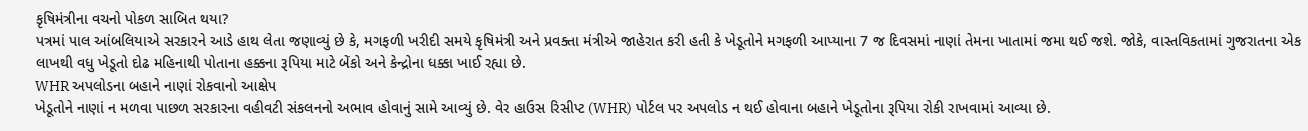કૃષિમંત્રીના વચનો પોકળ સાબિત થયા?
પત્રમાં પાલ આંબલિયાએ સરકારને આડે હાથ લેતા જણાવ્યું છે કે, મગફળી ખરીદી સમયે કૃષિમંત્રી અને પ્રવક્તા મંત્રીએ જાહેરાત કરી હતી કે ખેડૂતોને મગફળી આપ્યાના 7 જ દિવસમાં નાણાં તેમના ખાતામાં જમા થઈ જશે. જોકે, વાસ્તવિકતામાં ગુજરાતના એક લાખથી વધુ ખેડૂતો દોઢ મહિનાથી પોતાના હક્કના રૂપિયા માટે બેંકો અને કેન્દ્રોના ધક્કા ખાઈ રહ્યા છે.
WHR અપલોડના બહાને નાણાં રોકવાનો આક્ષેપ
ખેડૂતોને નાણાં ન મળવા પાછળ સરકારના વહીવટી સંકલનનો અભાવ હોવાનું સામે આવ્યું છે. વેર હાઉસ રિસીપ્ટ (WHR) પોર્ટલ પર અપલોડ ન થઈ હોવાના બહાને ખેડૂતોના રૂપિયા રોકી રાખવામાં આવ્યા છે.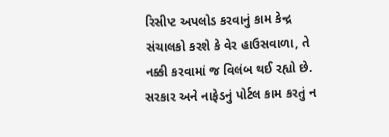રિસીપ્ટ અપલોડ કરવાનું કામ કેન્દ્ર સંચાલકો કરશે કે વેર હાઉસવાળા, તે નક્કી કરવામાં જ વિલંબ થઈ રહ્યો છે. સરકાર અને નાફેડનું પોર્ટલ કામ કરતું ન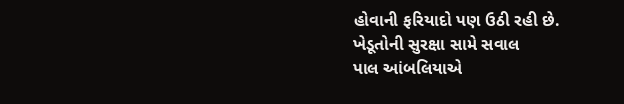હોવાની ફરિયાદો પણ ઉઠી રહી છે.
ખેડૂતોની સુરક્ષા સામે સવાલ
પાલ આંબલિયાએ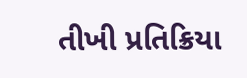તીખી પ્રતિક્રિયા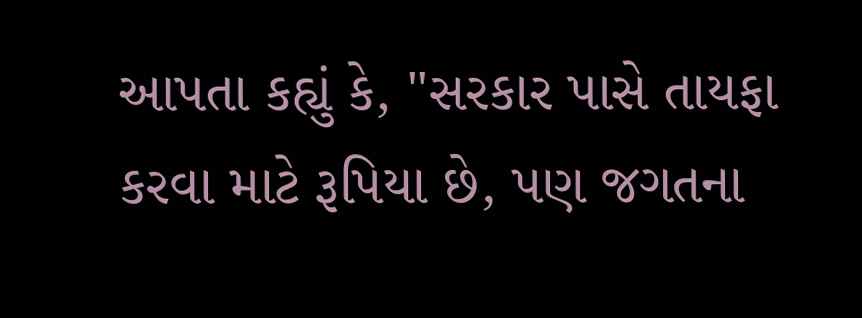આપતા કહ્યું કે, "સરકાર પાસે તાયફા કરવા માટે રૂપિયા છે, પણ જગતના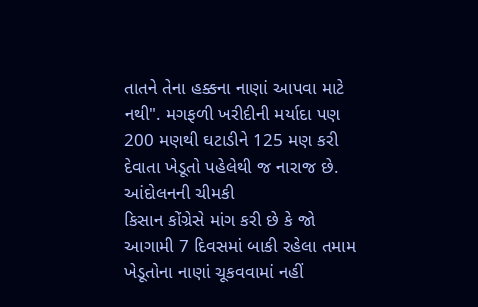તાતને તેના હક્કના નાણાં આપવા માટે નથી". મગફળી ખરીદીની મર્યાદા પણ 200 મણથી ઘટાડીને 125 મણ કરી દેવાતા ખેડૂતો પહેલેથી જ નારાજ છે.
આંદોલનની ચીમકી
કિસાન કોંગ્રેસે માંગ કરી છે કે જો આગામી 7 દિવસમાં બાકી રહેલા તમામ ખેડૂતોના નાણાં ચૂકવવામાં નહીં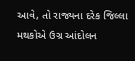આવે, તો રાજ્યના દરેક જિલ્લા મથકોએ ઉગ્ર આંદોલન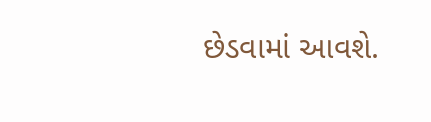છેડવામાં આવશે.